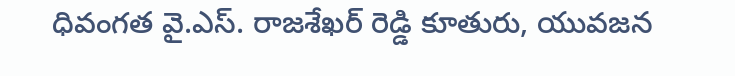ధివంగత వై.ఎస్. రాజశేఖర్ రెడ్డి కూతురు, యువజన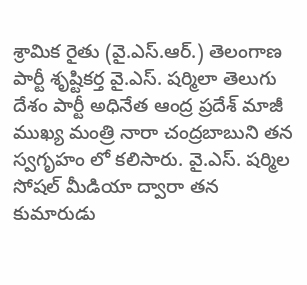శ్రామిక రైతు (వై.ఎస్.ఆర్.) తెలంగాణ పార్టీ శృష్టికర్త వై.ఎస్. షర్మిలా తెలుగు దేశం పార్టీ అధినేత ఆంద్ర ప్రదేశ్ మాజీ ముఖ్య మంత్రి నారా చంద్రబాబుని తన స్వగృహం లో కలిసారు. వై.ఎస్. షర్మిల సోషల్ మీడియా ద్వారా తన కుమారుడు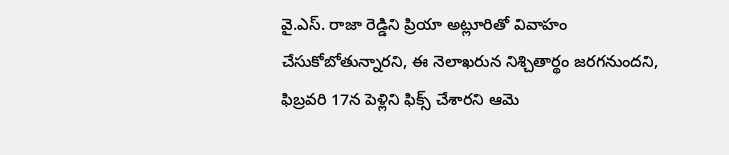వై.ఎస్. రాజా రెడ్డిని ప్రియా అట్లూరితో వివాహం చేసుకోబోతున్నారని, ఈ నెలాఖరున నిశ్చితార్థం జరగనుందని, ఫిబ్రవరి 17న పెళ్లిని ఫిక్స్ చేశారని ఆమె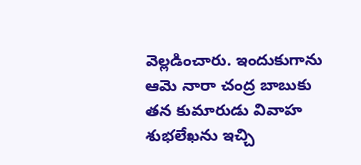వెల్లడించారు. ఇందుకుగాను ఆమె నారా చంద్ర బాబుకు తన కుమారుడు వివాహ శుభలేఖను ఇచ్చి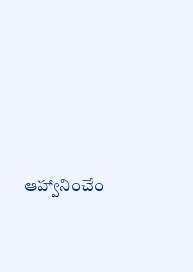ఆహ్వానించేం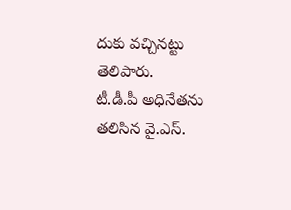దుకు వచ్చినట్టు తెలిపారు.
టీ.డీ.పీ అధినేతను తలిసిన వై.ఎస్.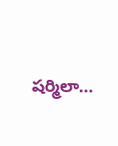షర్మిలా…